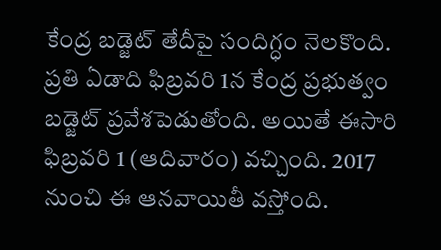కేంద్ర బడ్జెట్ తేదీపై సందిగ్ధం నెలకొంది. ప్రతి ఏడాది ఫిబ్రవరి 1న కేంద్ర ప్రభుత్వం బడ్జెట్ ప్రవేశపెడుతోంది. అయితే ఈసారి ఫిబ్రవరి 1 (ఆదివారం) వచ్చింది. 2017 నుంచి ఈ ఆనవాయితీ వస్తోంది.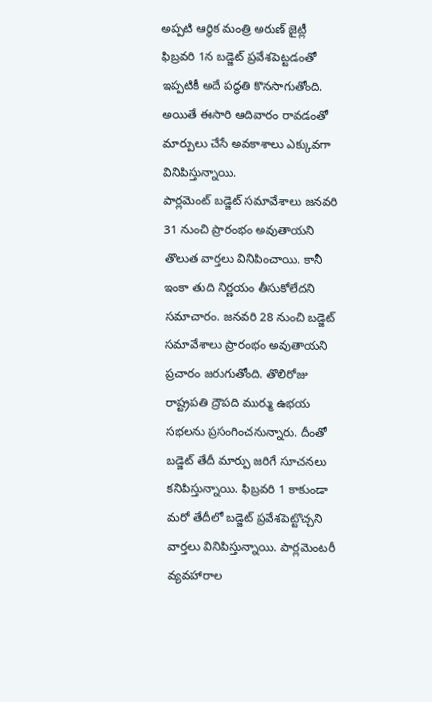అప్పటి ఆర్థిక మంత్రి అరుణ్ జైట్లీ ఫిబ్రవరి 1న బడ్జెట్ ప్రవేశపెట్టడంతో ఇప్పటికీ అదే పద్ధతి కొనసాగుతోంది. అయితే ఈసారి ఆదివారం రావడంతో మార్పులు చేసే అవకాశాలు ఎక్కువగా వినిపిస్తున్నాయి.
పార్లమెంట్ బడ్జెట్ సమావేశాలు జనవరి 31 నుంచి ప్రారంభం అవుతాయని తొలుత వార్తలు వినిపించాయి. కానీ ఇంకా తుది నిర్ణయం తీసుకోలేదని సమాచారం. జనవరి 28 నుంచి బడ్జెట్ సమావేశాలు ప్రారంభం అవుతాయని ప్రచారం జరుగుతోంది. తొలిరోజు రాష్ట్రపతి ద్రౌపది ముర్ము ఉభయ సభలను ప్రసంగించనున్నారు. దీంతో బడ్జెట్ తేదీ మార్పు జరిగే సూచనలు కనిపిస్తున్నాయి. ఫిబ్రవరి 1 కాకుండా మరో తేదీలో బడ్జెట్ ప్రవేశపెట్టొచ్చని వార్తలు వినిపిస్తున్నాయి. పార్లమెంటరీ వ్యవహారాల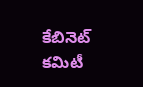కేబినెట్ కమిటీ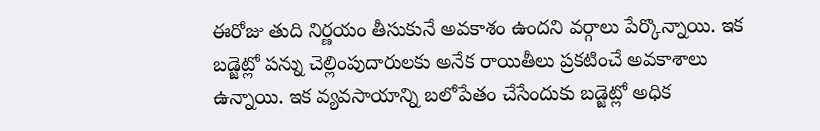ఈరోజు తుది నిర్ణయం తీసుకునే అవకాశం ఉందని వర్గాలు పేర్కొన్నాయి. ఇక బడ్జెట్లో పన్ను చెల్లింపుదారులకు అనేక రాయితీలు ప్రకటించే అవకాశాలు ఉన్నాయి. ఇక వ్యవసాయాన్ని బలోపేతం చేసేందుకు బడ్జెట్లో అధిక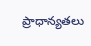ప్రాధాన్యతలు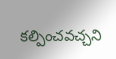కల్పించవచ్చని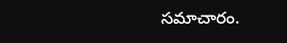సమాచారం.